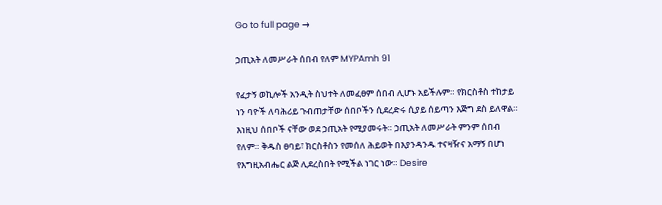Go to full page →

ኃጢአት ለመሥራት ሰበብ የለም MYPAmh 91

የፈታኝ ወኪሎች አንዲት ስህተት ለመፈፀም ሰበብ ሊሆኑ አይችሉም። የክርስቶስ ተከታይ ነን ባዮች ለባሕሪይ ጉብጠታቸው ሰበቦችን ሲደረድሩ ሲያይ ሰይጣን እጅግ ደስ ይለዋል። እነዚህ ሰበቦች ናቸው ወደ ኃጢአት የሚያመሩት። ኃጢአት ለመሥራት ምንም ሰበብ የለም። ቅዱስ ፀባይ፣ ክርስቶስን የመሰለ ሕይወት በእያንዳንዱ ተናዛዥና አማኝ በሆነ የእግዚአብሔር ልጅ ሊደረስበት የሚችል ነገር ነው። Desire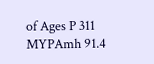of Ages P 311 MYPAmh 91.4